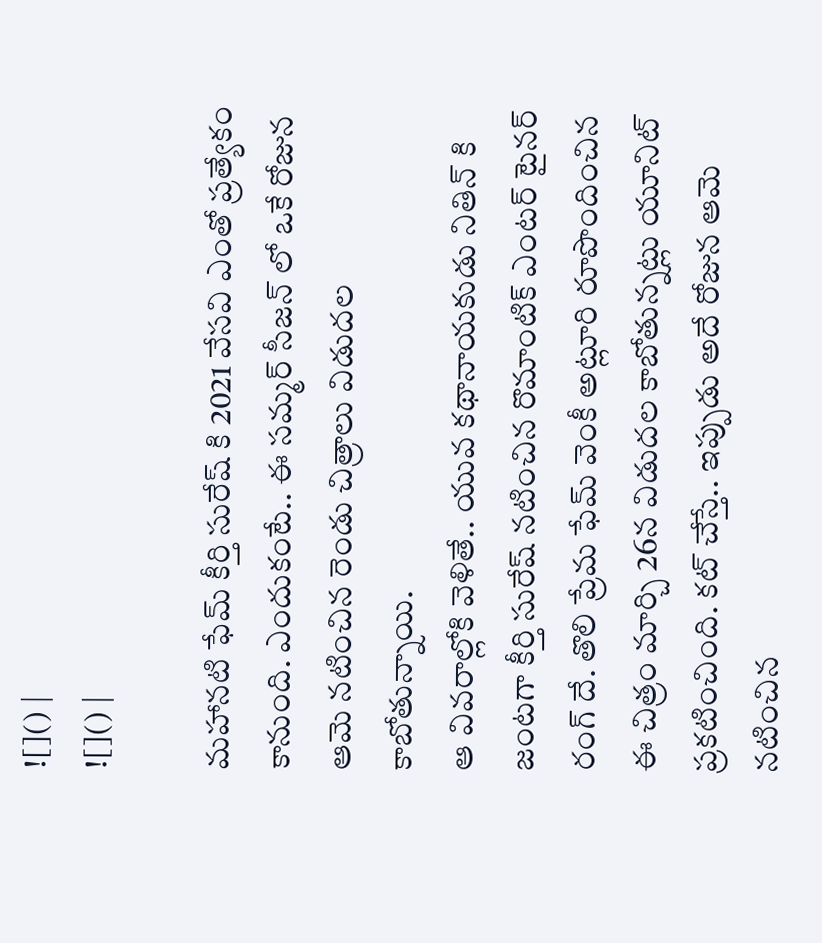![]() |
![]() |

మహానటి ఫేమ్ కీర్తి సురేష్ కి 2021 వేసవి ఎంతో ప్రత్యేకం కానుంది. ఎందుకంటే.. ఈ సమ్మర్ సీజన్ లో ఒకే రోజున ఆమె నటించిన రెండు చిత్రాలు విడుదల కాబోతున్నాయి.
ఆ వివరాల్లోకి వెళితే.. యువ కథానాయకుడు నితిన్ కి జంటగా కీర్తి సురేష్ నటించిన రొమాంటిక్ ఎంటర్ టైనర్ రంగ్ దే. తొలి ప్రేమ ఫేమ్ వెంకీ అట్లూరి రూపొందించిన ఈ చిత్రం మార్చి 26న విడుదల కాబోతున్నట్లు యూనిట్ ప్రకటించింది. కట్ చేస్తే.. ఇప్పుడు అదే రోజున ఆమె నటించిన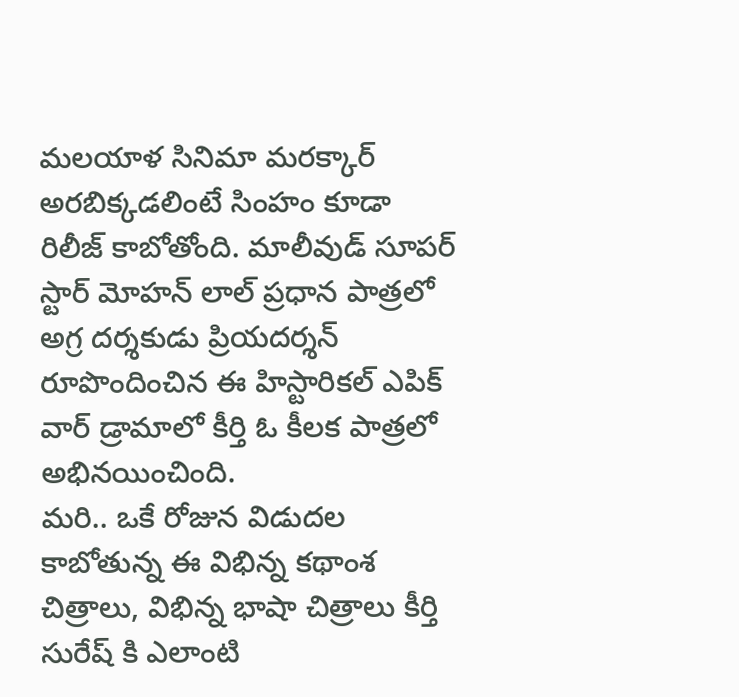మలయాళ సినిమా మరక్కార్ అరబిక్కడలింటే సింహం కూడా రిలీజ్ కాబోతోంది. మాలీవుడ్ సూపర్ స్టార్ మోహన్ లాల్ ప్రధాన పాత్రలో అగ్ర దర్శకుడు ప్రియదర్శన్ రూపొందించిన ఈ హిస్టారికల్ ఎపిక్ వార్ డ్రామాలో కీర్తి ఓ కీలక పాత్రలో అభినయించింది.
మరి.. ఒకే రోజున విడుదల కాబోతున్న ఈ విభిన్న కథాంశ చిత్రాలు, విభిన్న భాషా చిత్రాలు కీర్తి సురేష్ కి ఎలాంటి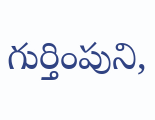గుర్తింపుని,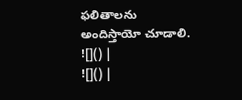ఫలితాలను అందిస్తాయో చూడాలి.
![]() |
![]() |